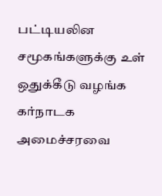பட்டியலின சமூகங்களுக்கு உள் ஒதுக்கீடு வழங்க கர்நாடக அமைச்சரவை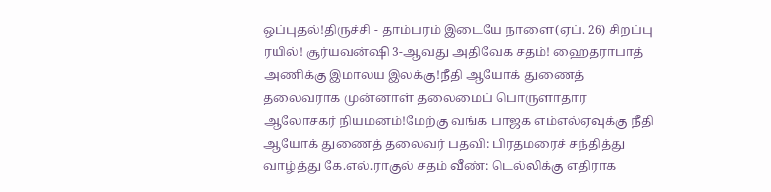ஒப்புதல்!திருச்சி - தாம்பரம் இடையே நாளை(ஏப். 26) சிறப்பு ரயில்! சூர்யவன்ஷி 3-ஆவது அதிவேக சதம்! ஹைதராபாத் அணிக்கு இமாலய இலக்கு!நீதி ஆயோக் துணைத் தலைவராக முன்னாள் தலைமைப் பொருளாதார ஆலோசகர் நியமனம்!மேற்கு வங்க பாஜக எம்எல்ஏவுக்கு நீதி ஆயோக் துணைத் தலைவர் பதவி: பிரதமரைச் சந்தித்து வாழ்த்து கே.எல்.ராகுல் சதம் வீண்: டெல்லிக்கு எதிராக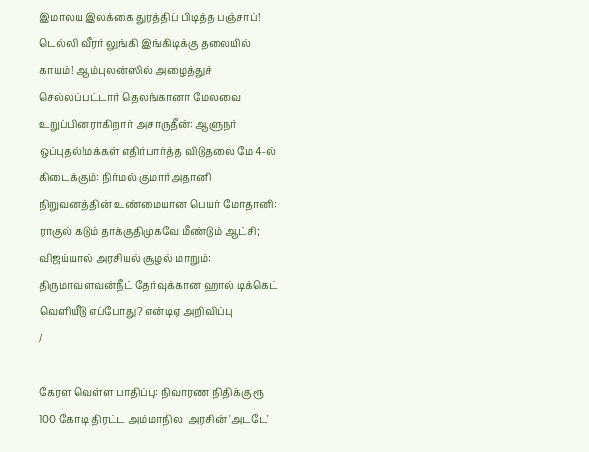இமாலய இலக்கை துரத்திப் பிடித்த பஞ்சாப்! டெல்லி வீரர் லுங்கி இங்கிடிக்கு தலையில் காயம்! ஆம்புலன்ஸில் அழைத்துச் செல்லப்பட்டார் தெலங்கானா மேலவை உறுப்பினராகிறார் அசாருதீன்: ஆளுநர் ஒப்புதல்!மக்கள் எதிர்பார்த்த விடுதலை மே 4-ல் கிடைக்கும்: நிர்மல் குமார்அதானி நிறுவனத்தின் உண்மையான பெயர் மோதானி: ராகுல் கடும் தாக்குதிமுகவே மீண்டும் ஆட்சி; விஜய்யால் அரசியல் சூழல் மாறும்: திருமாவளவன்நீட் தேர்வுக்கான ஹால் டிக்கெட் வெளியீடு எப்போது? என்டிஏ அறிவிப்பு
/

கேரள வெள்ள பாதிப்பு: நிவாரண நிதிக்கு ரூ 100 கோடி திரட்ட அம்மாநில  அரசின் 'அடடே'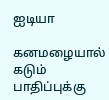ஐடியா

கனமழையால் கடும் பாதிப்புக்கு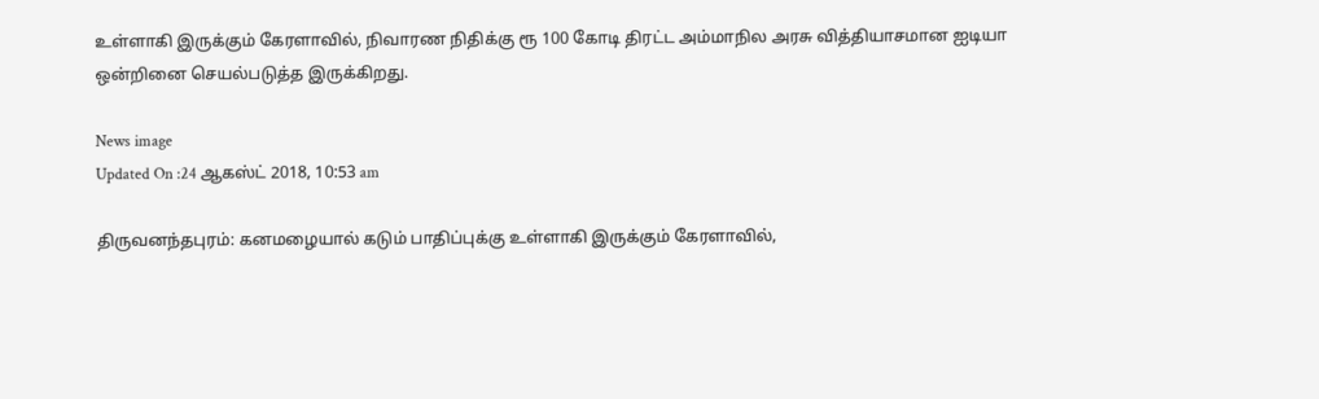உள்ளாகி இருக்கும் கேரளாவில், நிவாரண நிதிக்கு ரூ 100 கோடி திரட்ட அம்மாநில அரசு வித்தியாசமான ஐடியா ஒன்றினை செயல்படுத்த இருக்கிறது.

News image
Updated On :24 ஆகஸ்ட் 2018, 10:53 am

திருவனந்தபுரம்: கனமழையால் கடும் பாதிப்புக்கு உள்ளாகி இருக்கும் கேரளாவில்,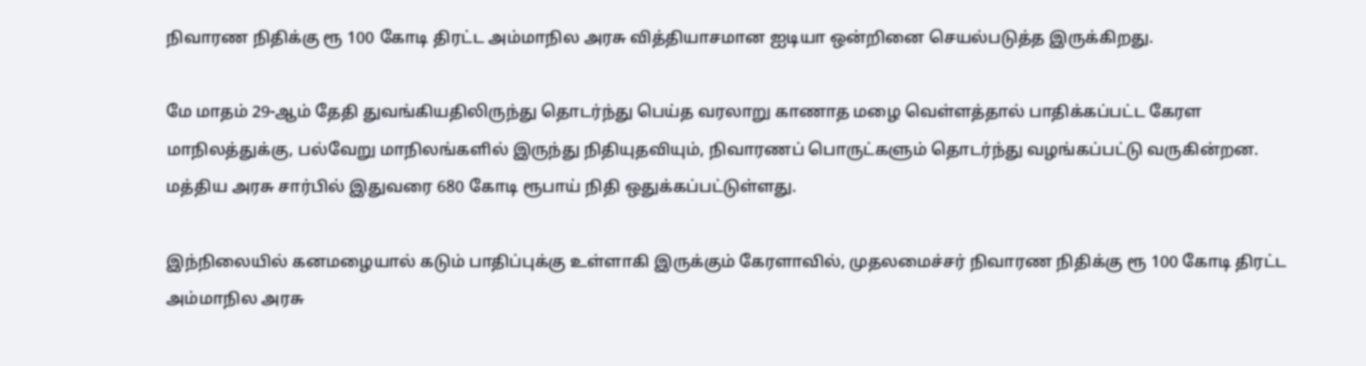நிவாரண நிதிக்கு ரூ 100 கோடி திரட்ட அம்மாநில அரசு வித்தியாசமான ஐடியா ஒன்றினை செயல்படுத்த இருக்கிறது.

மே மாதம் 29-ஆம் தேதி துவங்கியதிலிருந்து தொடர்ந்து பெய்த வரலாறு காணாத மழை வெள்ளத்தால் பாதிக்கப்பட்ட கேரள மாநிலத்துக்கு, பல்வேறு மாநிலங்களில் இருந்து நிதியுதவியும், நிவாரணப் பொருட்களும் தொடர்ந்து வழங்கப்பட்டு வருகின்றன. மத்திய அரசு சார்பில் இதுவரை 680 கோடி ரூபாய் நிதி ஒதுக்கப்பட்டுள்ளது.

இந்நிலையில் கனமழையால் கடும் பாதிப்புக்கு உள்ளாகி இருக்கும் கேரளாவில், முதலமைச்சர் நிவாரண நிதிக்கு ரூ 100 கோடி திரட்ட அம்மாநில அரசு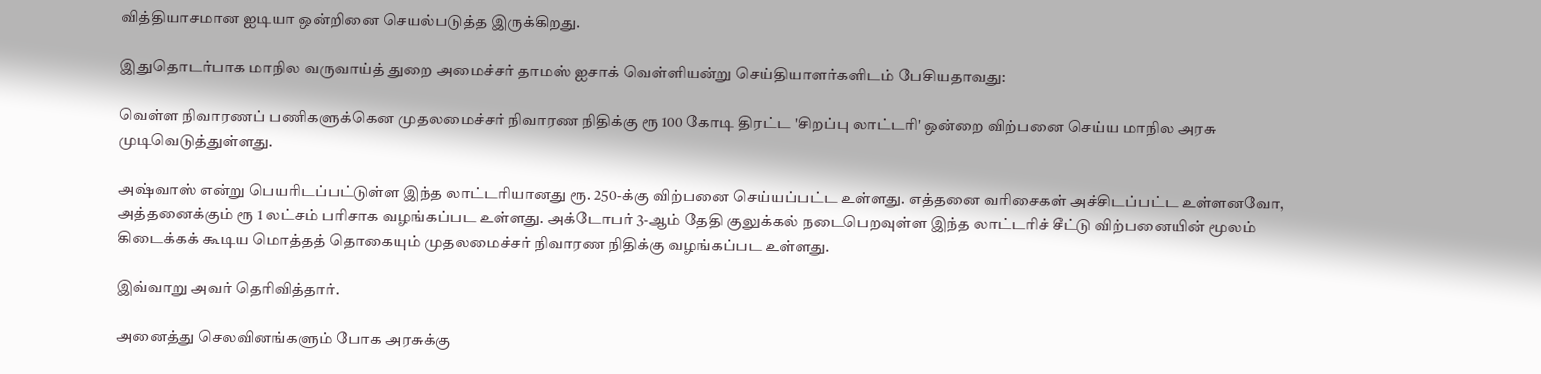வித்தியாசமான ஐடியா ஒன்றினை செயல்படுத்த இருக்கிறது.

இதுதொடர்பாக மாநில வருவாய்த் துறை அமைச்சர் தாமஸ் ஐசாக் வெள்ளியன்று செய்தியாளர்களிடம் பேசியதாவது:

வெள்ள நிவாரணப் பணிகளுக்கென முதலமைச்சர் நிவாரண நிதிக்கு ரூ 100 கோடி திரட்ட 'சிறப்பு லாட்டரி' ஒன்றை விற்பனை செய்ய மாநில அரசு முடிவெடுத்துள்ளது.

அஷ்வாஸ் என்று பெயரிடப்பட்டுள்ள இந்த லாட்டரியானது ரூ. 250-க்கு விற்பனை செய்யப்பட்ட உள்ளது. எத்தனை வரிசைகள் அச்சிடப்பட்ட உள்ளனவோ, அத்தனைக்கும் ரூ 1 லட்சம் பரிசாக வழங்கப்பட உள்ளது. அக்டோபர் 3-ஆம் தேதி குலுக்கல் நடைபெறவுள்ள இந்த லாட்டரிச் சீட்டு விற்பனையின் மூலம் கிடைக்கக் கூடிய மொத்தத் தொகையும் முதலமைச்சர் நிவாரண நிதிக்கு வழங்கப்பட உள்ளது.

இவ்வாறு அவர் தெரிவித்தார்.

அனைத்து செலவினங்களும் போக அரசுக்கு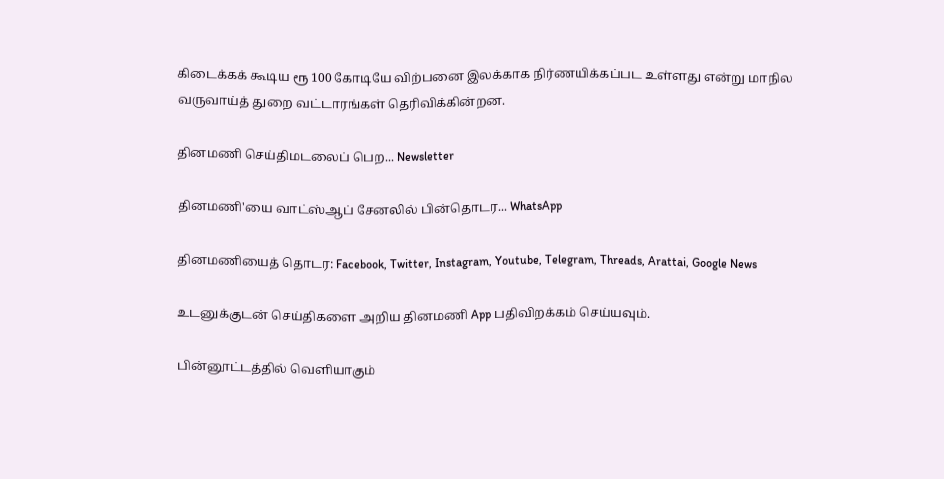கிடைக்கக் கூடிய ரூ 100 கோடியே விற்பனை இலக்காக நிர்ணயிக்கப்பட உள்ளது என்று மாநில வருவாய்த் துறை வட்டாரங்கள் தெரிவிக்கின்றன.

தினமணி செய்திமடலைப் பெற... Newsletter

தினமணி'யை வாட்ஸ்ஆப் சேனலில் பின்தொடர... WhatsApp

தினமணியைத் தொடர: Facebook, Twitter, Instagram, Youtube, Telegram, Threads, Arattai, Google News

உடனுக்குடன் செய்திகளை அறிய தினமணி App பதிவிறக்கம் செய்யவும்.

பின்னூட்டத்தில் வெளியாகும்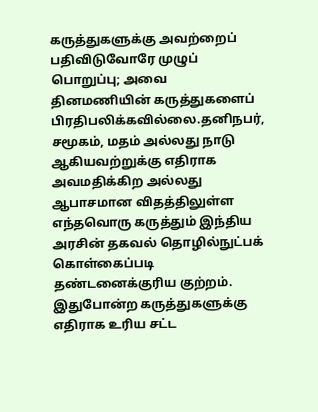கருத்துகளுக்கு அவற்றைப் பதிவிடுவோரே முழுப் பொறுப்பு; அவை தினமணியின் கருத்துகளைப் பிரதிபலிக்கவில்லை.தனிநபர், சமூகம், மதம் அல்லது நாடு ஆகியவற்றுக்கு எதிராக அவமதிக்கிற அல்லது ஆபாசமான விதத்திலுள்ள எந்தவொரு கருத்தும் இந்திய அரசின் தகவல் தொழில்நுட்பக் கொள்கைப்படி தண்டனைக்குரிய குற்றம். இதுபோன்ற கருத்துகளுக்கு எதிராக உரிய சட்ட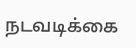நடவடிக்கை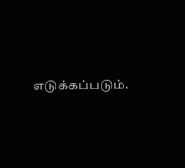எடுக்கப்படும்.